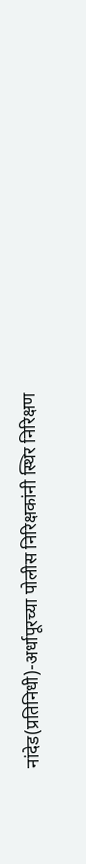नांदेड(प्रतिनिधी)-अर्धापूरच्या पोलीस निरिक्षकांनी स्थिर निरिक्षण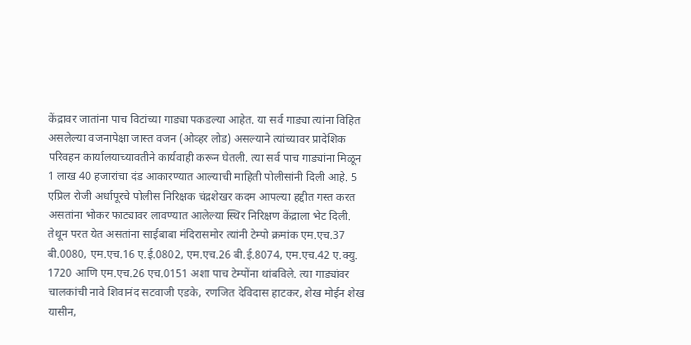केंद्रावर जातांना पाच विटांच्या गाड्या पकडल्या आहेत. या सर्व गाड्या त्यांना विहित असलेल्या वजनापेक्षा जास्त वजन (ओव्हर लोड) असल्याने त्यांच्यावर प्रादेशिक परिवहन कार्यालयाच्यावतीने कार्यवाही करून घेतली. त्या सर्व पाच गाड्यांना मिळून 1 लाख 40 हजारांचा दंड आकारण्यात आल्याची माहिती पोलीसांनी दिली आहे. 5 एप्रिल रोजी अर्धापूरचे पोलीस निरिक्षक चंद्रशेखर कदम आपल्या हद्दीत गस्त करत असतांना भोकर फाट्यावर लावण्यात आलेल्या स्थिर निरिक्षण केंद्राला भेट दिली. तेथून परत येत असतांना साईबाबा मंदिरासमोर त्यांनी टेम्पो क्रमांक एम.एच.37 बी.0080, एम.एच.16 ए.ई.0802, एम.एच.26 बी.ई.8074, एम.एच.42 ए.क्यु. 1720 आणि एम.एच.26 एच.0151 अशा पाच टेम्पोंना थांबविले. त्या गाड्यांवर चालकांची नावे शिवानंद सटवाजी एडके, रणजित देविदास हाटकर, शेख मोईन शेख यासीन,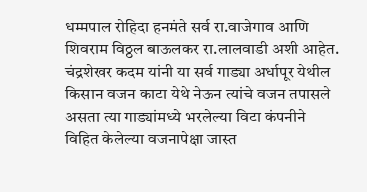धम्मपाल रोहिदा हनमंते सर्व रा.वाजेगाव आणि शिवराम विठ्ठल बाऊलकर रा.लालवाडी अशी आहेत. चंद्रशेखर कदम यांनी या सर्व गाड्या अर्धापूर येथील किसान वजन काटा येथे नेऊन त्यांचे वजन तपासले असता त्या गाड्यांमध्ये भरलेल्या विटा कंपनीने विहित केलेल्या वजनापेक्षा जास्त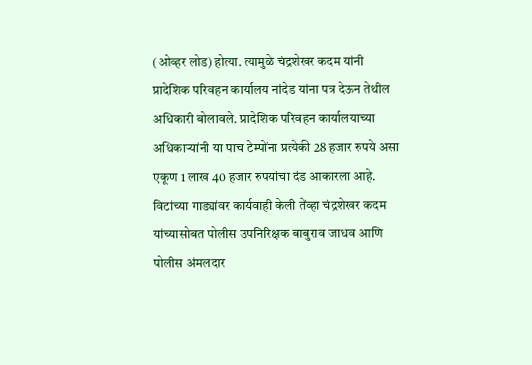(ओव्हर लोड) होत्या. त्यामुळे चंद्रशेखर कदम यांनी प्रादेशिक परिवहन कार्यालय नांदेड यांना पत्र देऊन तेथील अधिकारी बोलावले. प्रादेशिक परिवहन कार्यालयाच्या अधिकाऱ्यांनी या पाच टेम्पोंना प्रत्येकी 28 हजार रुपये असा एकूण 1 लाख 40 हजार रुपयांचा दंड आकारला आहे. विटांच्या गाड्यांवर कार्यवाही केली तेंव्हा चंद्रशेखर कदम यांच्यासोबत पोलीस उपनिरिक्षक बाबुराव जाधव आणि पोलीस अंमलदार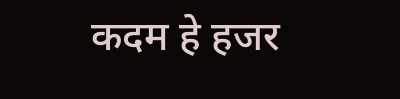कदम हे हजर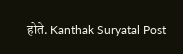होते. Kanthak Suryatal Post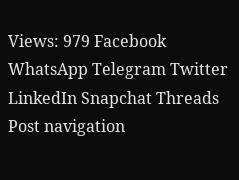Views: 979 Facebook WhatsApp Telegram Twitter LinkedIn Snapchat Threads Post navigation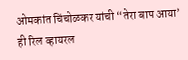ओमकांत चिंचोळकर यांची “तेरा बाप आया’ ही रिल व्हायरल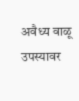अवैध्य वाळू उपस्यावर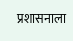प्रशासनाला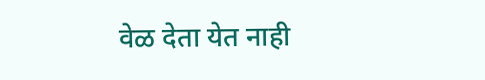वेळ देता येत नाही